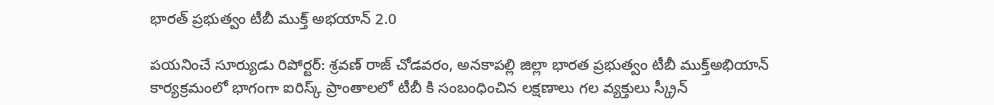భారత్ ప్రభుత్వం టీబీ ముక్త్ అభయాన్ 2.0

పయనించే సూర్యుడు రిపోర్టర్: శ్రవణ్ రాజ్ చోడవరం, అనకాపల్లి జిల్లా భారత ప్రభుత్వం టీబీ ముక్త్అభియాన్ కార్యక్రమంలో భాగంగా ఐరిస్క్ ప్రాంతాలలో టీబీ కి సంబంధించిన లక్షణాలు గల వ్యక్తులు స్క్రీన్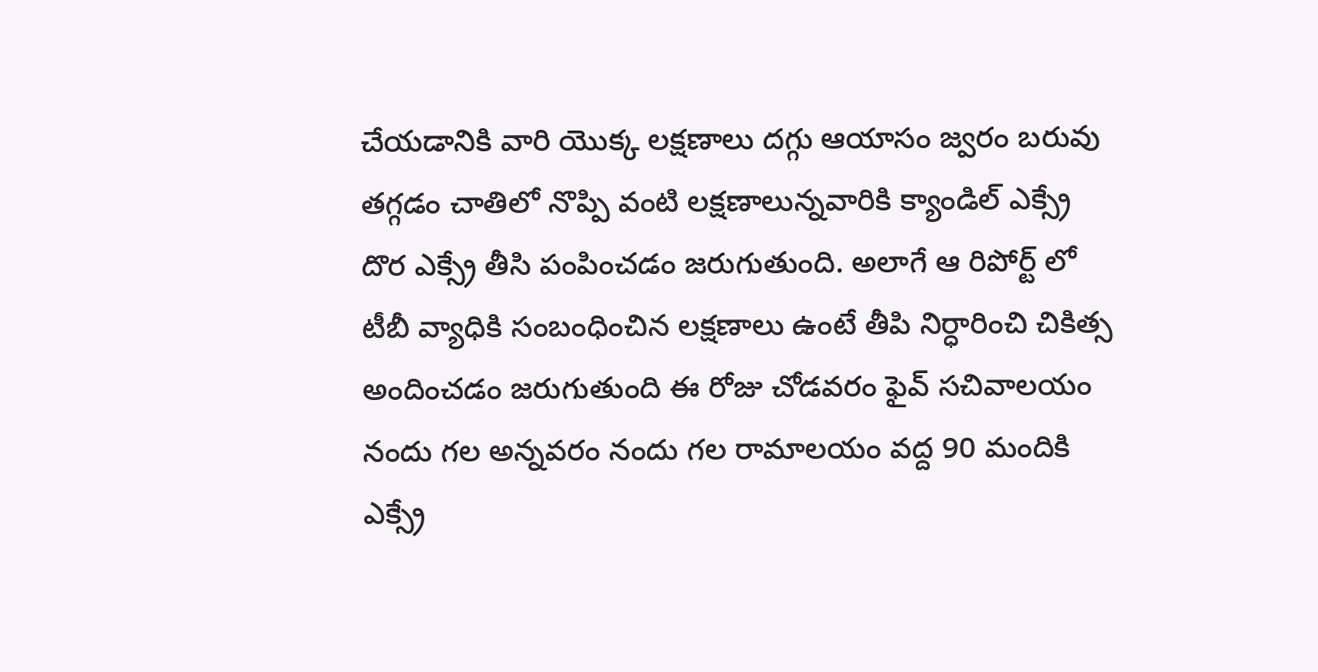చేయడానికి వారి యొక్క లక్షణాలు దగ్గు ఆయాసం జ్వరం బరువు తగ్గడం చాతిలో నొప్పి వంటి లక్షణాలున్నవారికి క్యాండిల్ ఎక్స్రే దొర ఎక్స్రే తీసి పంపించడం జరుగుతుంది. అలాగే ఆ రిపోర్ట్ లో టీబీ వ్యాధికి సంబంధించిన లక్షణాలు ఉంటే తీపి నిర్ధారించి చికిత్స అందించడం జరుగుతుంది ఈ రోజు చోడవరం ఫైవ్ సచివాలయం నందు గల అన్నవరం నందు గల రామాలయం వద్ద 90 మందికి ఎక్స్రే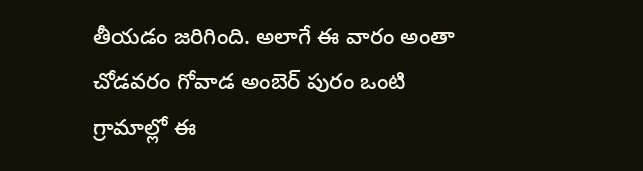తీయడం జరిగింది. అలాగే ఈ వారం అంతా చోడవరం గోవాడ అంబెర్ పురం ఒంటి గ్రామాల్లో ఈ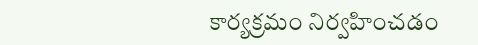కార్యక్రమం నిర్వహించడం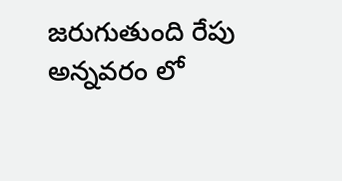జరుగుతుంది రేపు అన్నవరం లో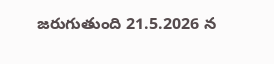జరుగుతుంది 21.5.2026 న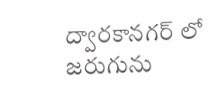ద్వారకానగర్ లో జరుగును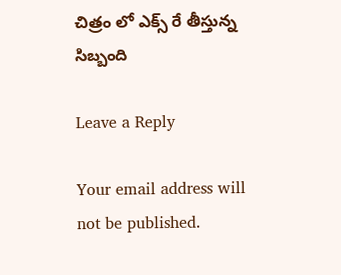చిత్రం లో ఎక్స్ రే తీస్తున్న సిబ్బంది

Leave a Reply

Your email address will not be published.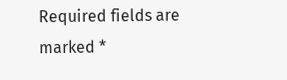Required fields are marked *